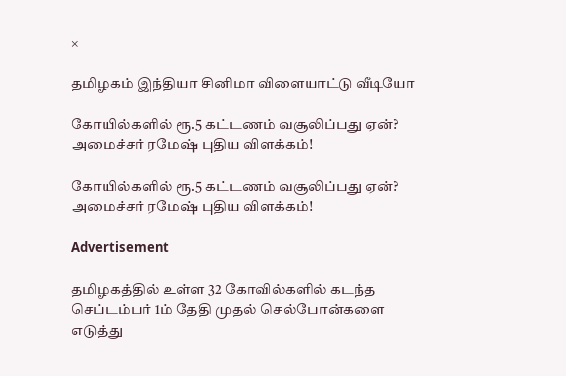×

தமிழகம் இந்தியா சினிமா விளையாட்டு வீடியோ

கோயில்களில் ரூ.5 கட்டணம் வசூலிப்பது ஏன்? அமைச்சர் ரமேஷ் புதிய விளக்கம்!

கோயில்களில் ரூ.5 கட்டணம் வசூலிப்பது ஏன்? அமைச்சர் ரமேஷ் புதிய விளக்கம்!

Advertisement

தமிழகத்தில் உள்ள 32 கோவில்களில் கடந்த செப்டம்பர் 1ம் தேதி முதல் செல்போன்களை எடுத்து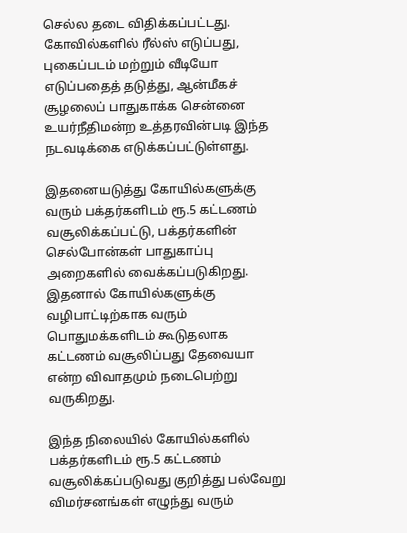செல்ல தடை விதிக்கப்பட்டது. கோவில்களில் ரீல்ஸ் எடுப்பது, புகைப்படம் மற்றும் வீடியோ எடுப்பதைத் தடுத்து, ஆன்மீகச் சூழலைப் பாதுகாக்க சென்னை உயர்நீதிமன்ற உத்தரவின்படி இந்த நடவடிக்கை எடுக்கப்பட்டுள்ளது.

இதனையடுத்து கோயில்களுக்கு வரும் பக்தர்களிடம் ரூ.5 கட்டணம் வசூலிக்கப்பட்டு, பக்தர்களின் செல்போன்கள் பாதுகாப்பு அறைகளில் வைக்கப்படுகிறது. இதனால் கோயில்களுக்கு வழிபாட்டிற்காக வரும் பொதுமக்களிடம் கூடுதலாக கட்டணம் வசூலிப்பது தேவையா என்ற விவாதமும் நடைபெற்று வருகிறது.

இந்த நிலையில் கோயில்களில் பக்தர்களிடம் ரூ.5 கட்டணம் வசூலிக்கப்படுவது குறித்து பல்வேறு விமர்சனங்கள் எழுந்து வரும்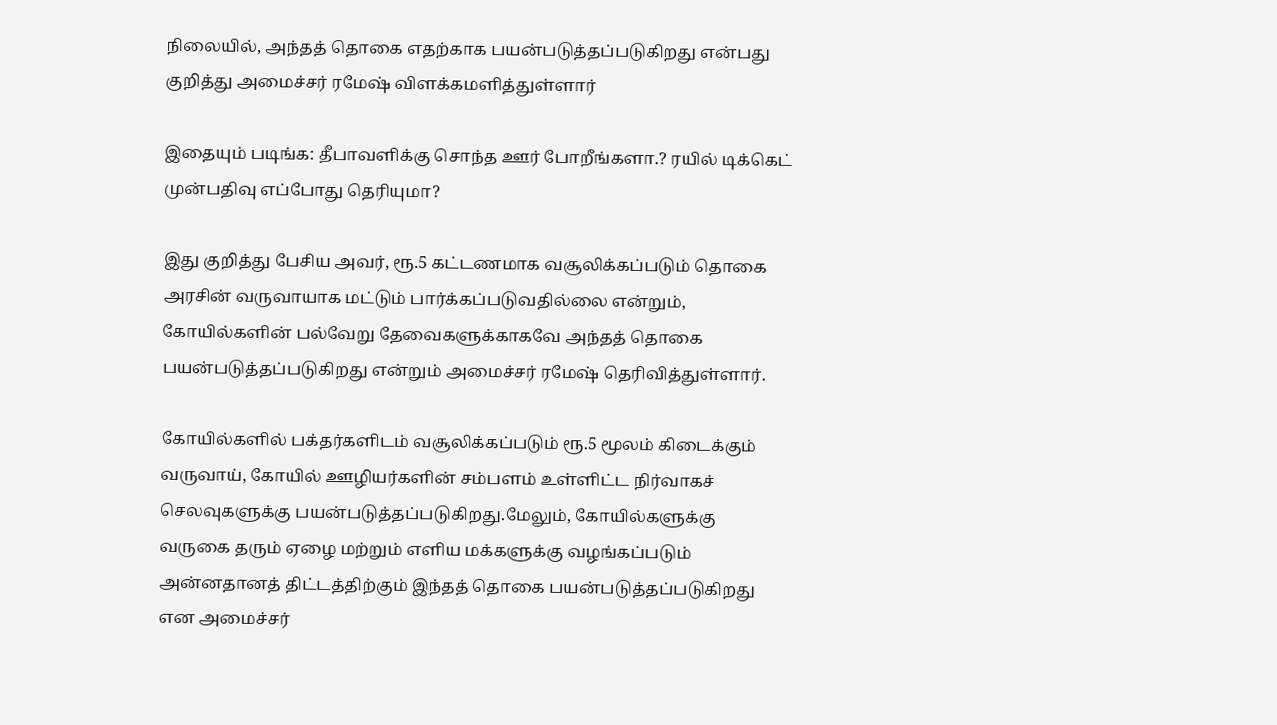நிலையில், அந்தத் தொகை எதற்காக பயன்படுத்தப்படுகிறது என்பது குறித்து அமைச்சர் ரமேஷ் விளக்கமளித்துள்ளார் ‌

இதையும் படிங்க: தீபாவளிக்கு சொந்த ஊர் போறீங்களா.? ரயில் டிக்கெட் முன்பதிவு எப்போது தெரியுமா?

இது குறித்து பேசிய அவர், ரூ.5 கட்டணமாக வசூலிக்கப்படும் தொகை அரசின் வருவாயாக மட்டும் பார்க்கப்படுவதில்லை என்றும், கோயில்களின் பல்வேறு தேவைகளுக்காகவே அந்தத் தொகை பயன்படுத்தப்படுகிறது என்றும் அமைச்சர் ரமேஷ் தெரிவித்துள்ளார்.

கோயில்களில் பக்தர்களிடம் வசூலிக்கப்படும் ரூ.5 மூலம் கிடைக்கும் வருவாய், கோயில் ஊழியர்களின் சம்பளம் உள்ளிட்ட நிர்வாகச் செலவுகளுக்கு பயன்படுத்தப்படுகிறது.மேலும், கோயில்களுக்கு வருகை தரும் ஏழை மற்றும் எளிய மக்களுக்கு வழங்கப்படும் அன்னதானத் திட்டத்திற்கும் இந்தத் தொகை பயன்படுத்தப்படுகிறது என அமைச்சர்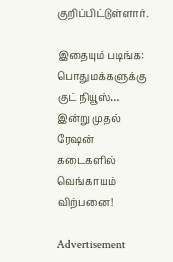குறிப்பிட்டுள்ளார்.

இதையும் படிங்க: பொதுமக்களுக்கு குட் நியூஸ்… இன்று முதல் ரேஷன் கடைகளில் வெங்காயம் விற்பனை!

Advertisement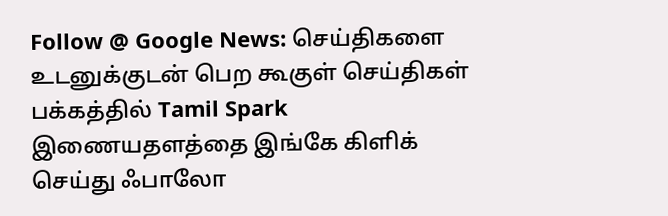Follow @ Google News: செய்திகளை உடனுக்குடன் பெற கூகுள் செய்திகள் பக்கத்தில் Tamil Spark இணையதளத்தை இங்கே கிளிக் செய்து ஃபாலோ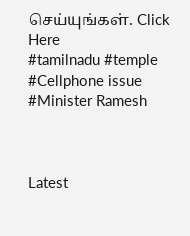செய்யுங்கள். Click Here
#tamilnadu #temple #Cellphone issue #Minister Ramesh



Latest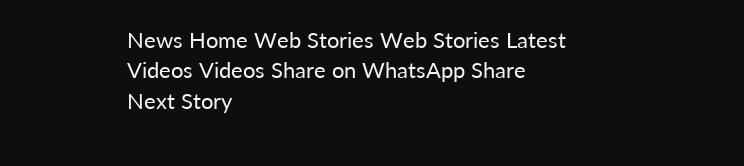News Home Web Stories Web Stories Latest Videos Videos Share on WhatsApp Share
Next Story